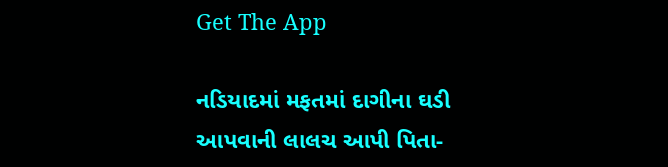Get The App

નડિયાદમાં મફતમાં દાગીના ઘડી આપવાની લાલચ આપી પિતા-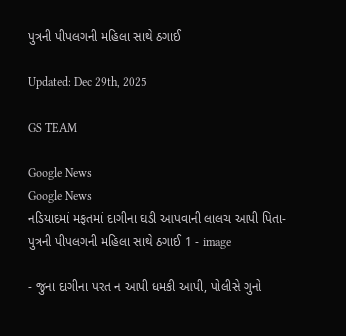પુત્રની પીપલગની મહિલા સાથે ઠગાઈ

Updated: Dec 29th, 2025

GS TEAM

Google News
Google News
નડિયાદમાં મફતમાં દાગીના ઘડી આપવાની લાલચ આપી પિતા-પુત્રની પીપલગની મહિલા સાથે ઠગાઈ 1 - image

- જુના દાગીના પરત ન આપી ધમકી આપી, પોલીસે ગુનો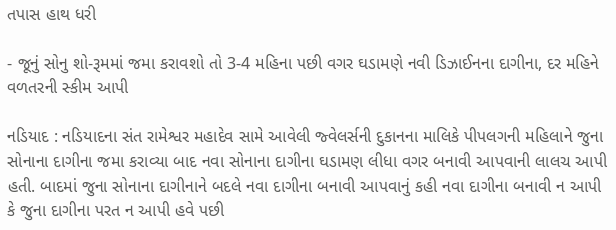તપાસ હાથ ધરી

- જૂનું સોનુ શો-રૂમમાં જમા કરાવશો તો 3-4 મહિના પછી વગર ઘડામણે નવી ડિઝાઈનના દાગીના, દર મહિને વળતરની સ્કીમ આપી

નડિયાદ : નડિયાદના સંત રામેશ્વર મહાદેવ સામે આવેલી જ્વેલર્સની દુકાનના માલિકે પીપલગની મહિલાને જુના સોનાના દાગીના જમા કરાવ્યા બાદ નવા સોનાના દાગીના ઘડામણ લીધા વગર બનાવી આપવાની લાલચ આપી હતી. બાદમાં જુના સોનાના દાગીનાને બદલે નવા દાગીના બનાવી આપવાનું કહી નવા દાગીના બનાવી ન આપી કે જુના દાગીના પરત ન આપી હવે પછી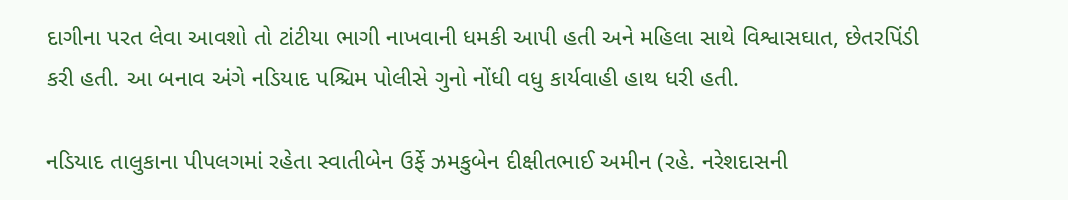દાગીના પરત લેવા આવશો તો ટાંટીયા ભાગી નાખવાની ધમકી આપી હતી અને મહિલા સાથે વિશ્વાસઘાત, છેતરપિંડી કરી હતી. આ બનાવ અંગે નડિયાદ પશ્ચિમ પોલીસે ગુનો નોંધી વધુ કાર્યવાહી હાથ ધરી હતી.

નડિયાદ તાલુકાના પીપલગમાં રહેતા સ્વાતીબેન ઉર્ફે ઝમકુબેન દીક્ષીતભાઈ અમીન (રહે. નરેશદાસની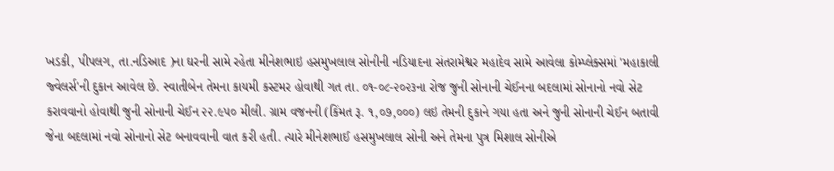ખડકી, પીપલગ, તા.નડિઆદ )ના ઘરની સામે રહેતા મીનેશભાઇ હસમુખલાલ સોનીની નડિયાદના સંતરામેશ્વર મહાદેવ સામે આવેલા કોમ્પ્લેક્સમાં 'મહાકાલી જ્વેલર્સ'ની દુકાન આવેલ છે. સ્વાતીબેન તેમના કાયમી કસ્ટમર હોવાથી ગત તા. ૦૧-૦૮-૨૦૨૩ના રોજ જુની સોનાની ચેઈનના બદલામાં સોનાનો નવો સેટ કરાવવાનો હોવાથી જુની સોનાની ચેઈન ૨૨.૯૫૦ મીલી. ગ્રામ વજનની (કિંમત રૂ. ૧,૦૭,૦૦૦) લઇ તેમની દુકાને ગયા હતા અને જુની સોનાની ચેઈન બતાવી જેના બદલામાં નવો સોનાનો સેટ બનાવવાની વાત કરી હતી. ત્યારે મીનેશભાઈ હસમુખલાલ સોની અને તેમના પુત્ર મિશાલ સોનીએ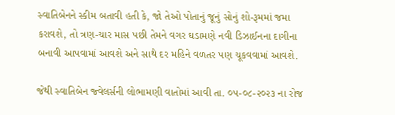સ્વાતિબેનને સ્કીમ બતાવી હતી કે, જો તેઓ પોતાનું જૂનું સોનું શો-રૂમમાં જમા કરાવશે, તો ત્રણ-ચાર માસ પછી તેમને વગર ઘડામણે નવી ડિઝાઈનના દાગીના બનાવી આપવામાં આવશે અને સાથે દર મહિને વળતર પણ ચૂકવવામાં આવશે.

જેથી સ્વાતિબેન જ્વેલર્સની લોભામણી વાતોમાં આવી તા. ૦૫-૦૮-૨૦૨૩ ના રોજ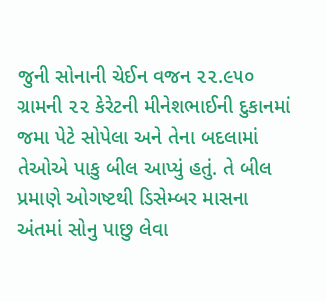જુની સોનાની ચેઈન વજન ૨૨.૯૫૦ ગ્રામની ૨૨ કેરેટની મીનેશભાઈની દુકાનમાં જમા પેટે સોપેલા અને તેના બદલામાં તેઓએ પાકુ બીલ આપ્યું હતું. તે બીલ પ્રમાણે ઓગષ્ટથી ડિસેમ્બર માસના અંતમાં સોનુ પાછુ લેવા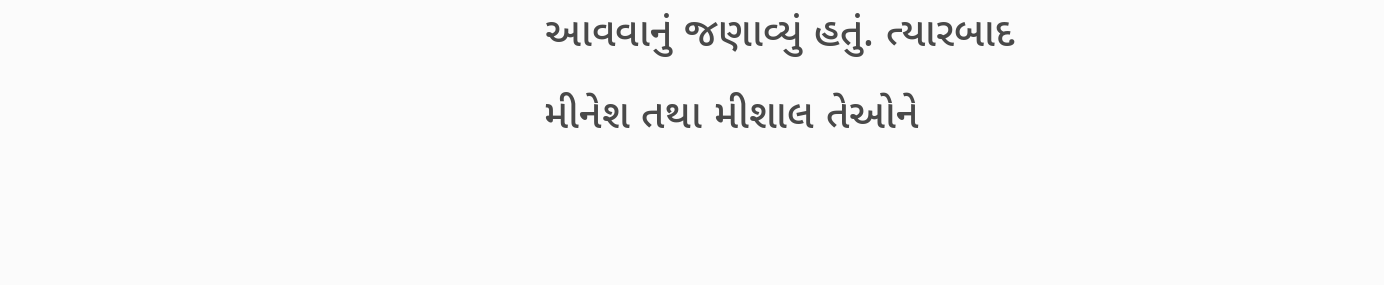આવવાનું જણાવ્યું હતું. ત્યારબાદ મીનેશ તથા મીશાલ તેઓને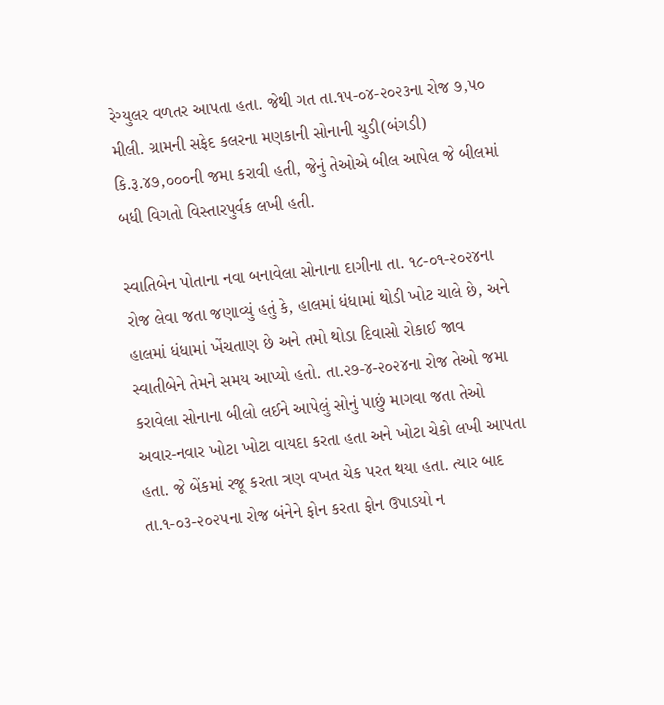રેગ્યુલર વળતર આપતા હતા. જેથી ગત તા.૧૫-૦૪-૨૦૨૩ના રોજ ૭,૫૦ મીલી. ગ્રામની સફેદ કલરના મણકાની સોનાની ચુડી(બંગડી) કિ.રૂ.૪૭,૦૦૦ની જમા કરાવી હતી, જેનું તેઓએ બીલ આપેલ જે બીલમાં બધી વિગતો વિસ્તારપુર્વક લખી હતી.

સ્વાતિબેન પોતાના નવા બનાવેલા સોનાના દાગીના તા. ૧૮-૦૧-૨૦૨૪ના રોજ લેવા જતા જણાવ્યું હતું કે, હાલમાં ધંધામાં થોડી ખોટ ચાલે છે, અને હાલમાં ધંધામાં ખેંચતાણ છે અને તમો થોડા દિવાસો રોકાઈ જાવ સ્વાતીબેને તેમને સમય આપ્યો હતો. તા.૨૭-૪-૨૦૨૪ના રોજ તેઓ જમા કરાવેલા સોનાના બીલો લઈને આપેલું સોનું પાછું માગવા જતા તેઓ અવાર-નવાર ખોટા ખોટા વાયદા કરતા હતા અને ખોટા ચેકો લખી આપતા હતા. જે બેંકમાં રજૂ કરતા ત્રણ વખત ચેક પરત થયા હતા. ત્યાર બાદ તા.૧-૦૩-૨૦૨૫ના રોજ બંનેને ફોન કરતા ફોન ઉપાડયો ન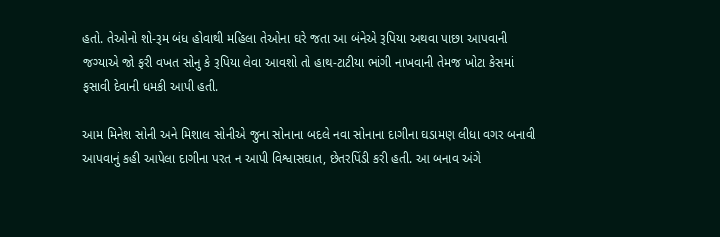હતો. તેઓનો શો-રૂમ બંધ હોવાથી મહિલા તેઓના ઘરે જતા આ બંનેએ રૂપિયા અથવા પાછા આપવાની જગ્યાએ જો ફરી વખત સોનુ કે રૂપિયા લેવા આવશો તો હાથ-ટાટીયા ભાંગી નાખવાની તેમજ ખોટા કેસમાં ફસાવી દેવાની ધમકી આપી હતી.

આમ મિનેશ સોની અને મિશાલ સોનીએ જુના સોનાના બદલે નવા સોનાના દાગીના ઘડામણ લીધા વગર બનાવી આપવાનું કહી આપેલા દાગીના પરત ન આપી વિશ્વાસઘાત, છેતરપિંડી કરી હતી. આ બનાવ અંગે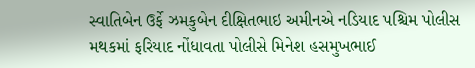સ્વાતિબેન ઉર્ફે ઝમકુબેન દીક્ષિતભાઇ અમીનએ નડિયાદ પશ્ચિમ પોલીસ મથકમાં ફરિયાદ નોંધાવતા પોલીસે મિનેશ હસમુખભાઈ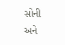સોની અને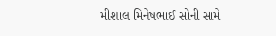મીશાલ મિનેષભાઈ સોની સામે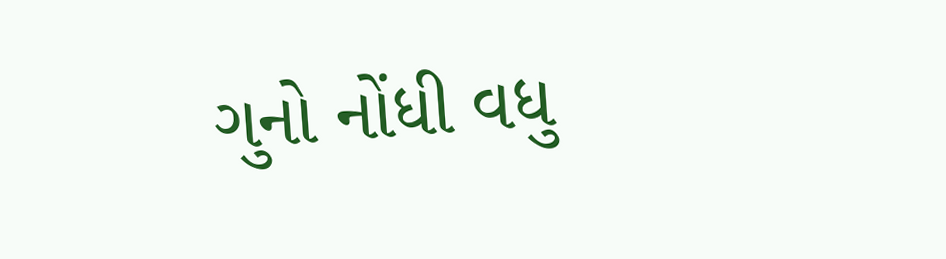ગુનો નોંધી વધુ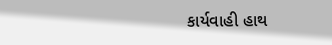કાર્યવાહી હાથ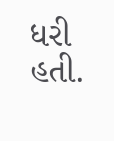ધરી હતી.